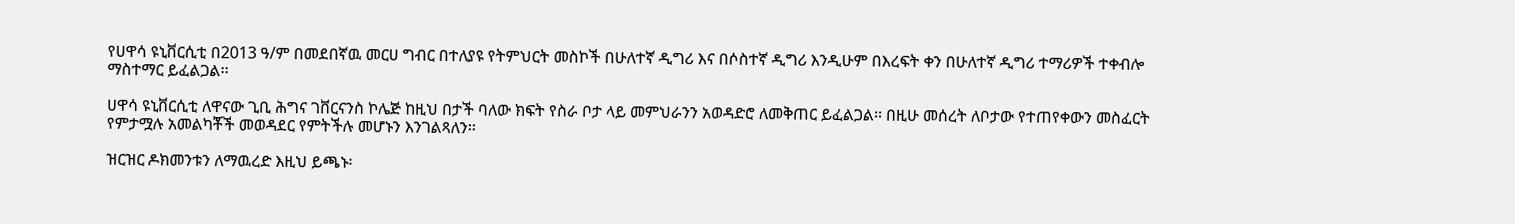የሀዋሳ ዩኒቨርሲቲ በ2013 ዓ/ም በመደበኛዉ መርሀ ግብር በተለያዩ የትምህርት መስኮች በሁለተኛ ዲግሪ እና በሶስተኛ ዲግሪ እንዲሁም በእረፍት ቀን በሁለተኛ ዲግሪ ተማሪዎች ተቀብሎ ማስተማር ይፈልጋል፡፡

ሀዋሳ ዩኒቨርሲቲ ለዋናው ጊቢ ሕግና ገቨርናንስ ኮሌጅ ከዚህ በታች ባለው ክፍት የስራ ቦታ ላይ መምህራንን አወዳድሮ ለመቅጠር ይፈልጋል፡፡ በዚሁ መሰረት ለቦታው የተጠየቀውን መስፈርት የምታሟሉ አመልካቾች መወዳደር የምትችሉ መሆኑን እንገልጻለን፡፡

ዝርዝር ዶክመንቱን ለማዉረድ እዚህ ይጫኑ፡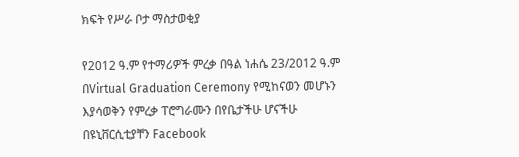ክፍት የሥራ ቦታ ማስታወቂያ

የ2012 ዓ.ም የተማሪዎች ምረቃ በዓል ነሐሴ 23/2012 ዓ.ም በVirtual Graduation Ceremony የሚከናወን መሆኑን እያሳወቅን የምረቃ ፐሮግራሙን በየቤታችሁ ሆናችሁ በዩኒቨርሲቲያቸን Facebook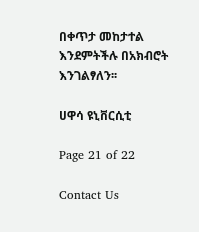በቀጥታ መከታተል እንደምትችሉ በአክብሮት እንገልፃለን፡፡

ሀዋሳ ዩኒቨርሲቲ

Page 21 of 22

Contact Us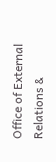Office of External Relations &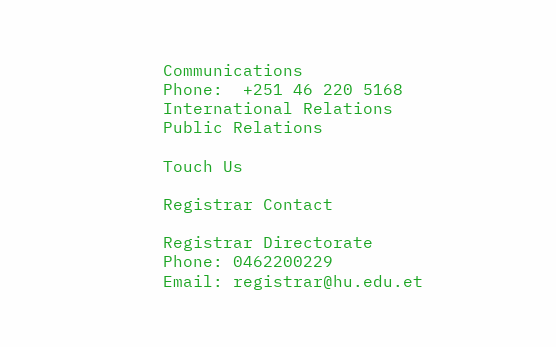Communications
Phone:  +251 46 220 5168
International Relations
Public Relations

Touch Us

Registrar Contact

Registrar Directorate
Phone: 0462200229
Email: registrar@hu.edu.et